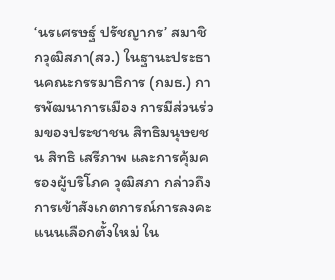‘นรเศรษฐ์ ปรัชญากร’ สมาชิกวุฒิสภา(สว.) ในฐานะประธานคณะกรรมาธิการ (กมธ.) การพัฒนาการเมือง การมีส่วนร่วมของประชาชน สิทธิมนุษยชน สิทธิ เสรีภาพ และการคุ้มครองผู้บริโภค วุฒิสภา กล่าวถึงการเข้าสังเกตการณ์การลงคะแนนเลือกตั้งใหม่ ใน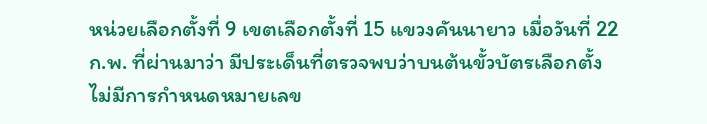หน่วยเลือกตั้งที่ 9 เขตเลือกตั้งที่ 15 แขวงคันนายาว เมื่อวันที่ 22 ก.พ. ที่ผ่านมาว่า มีประเด็นที่ตรวจพบว่าบนต้นขั้วบัตรเลือกตั้งไม่มีการกำหนดหมายเลข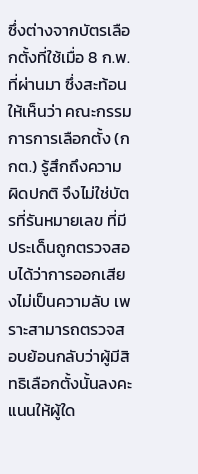ซึ่งต่างจากบัตรเลือกตั้งที่ใช้เมื่อ 8 ก.พ. ที่ผ่านมา ซึ่งสะท้อนให้เห็นว่า คณะกรรมการการเลือกตั้ง (กกต.) รู้สึกถึงความผิดปกติ จึงไม่ใช่บัตรที่รันหมายเลข ที่มีประเด็นถูกตรวจสอบได้ว่าการออกเสียงไม่เป็นความลับ เพราะสามารถตรวจสอบย้อนกลับว่าผู้มีสิทธิเลือกตั้งนั้นลงคะแนนให้ผู้ใด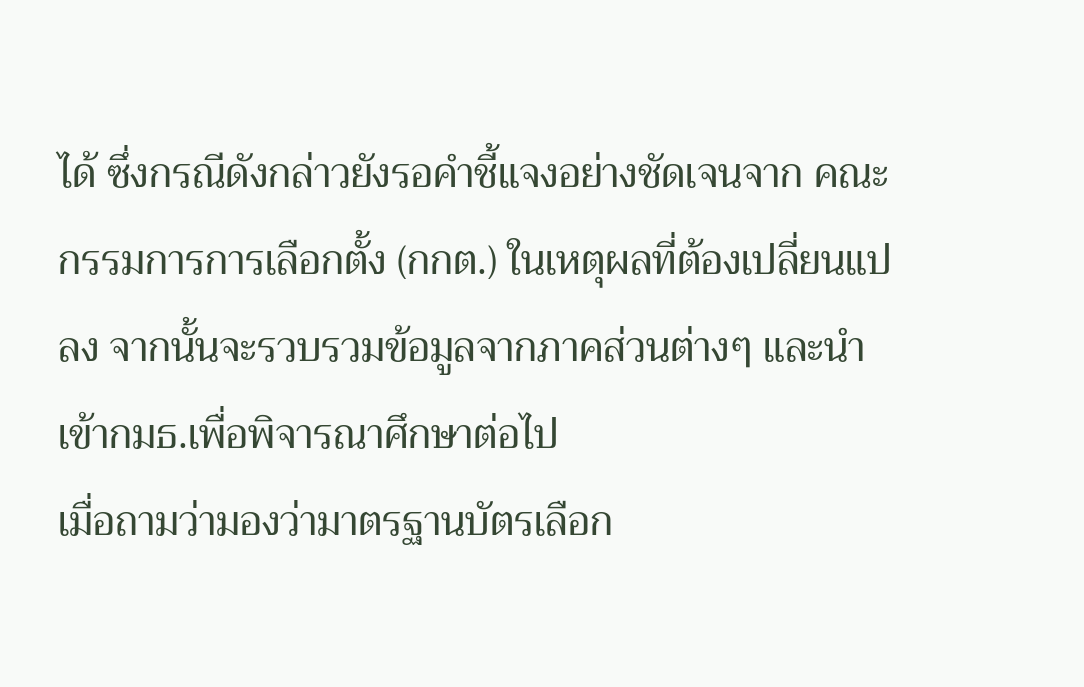ได้ ซึ่งกรณีดังกล่าวยังรอคำชี้แจงอย่างชัดเจนจาก คณะกรรมการการเลือกตั้ง (กกต.) ในเหตุผลที่ต้องเปลี่ยนแปลง จากนั้นจะรวบรวมข้อมูลจากภาคส่วนต่างๆ และนำเข้ากมธ.เพื่อพิจารณาศึกษาต่อไป
เมื่อถามว่ามองว่ามาตรฐานบัตรเลือก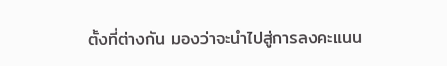ตั้งที่ต่างกัน มองว่าจะนำไปสู่การลงคะแนน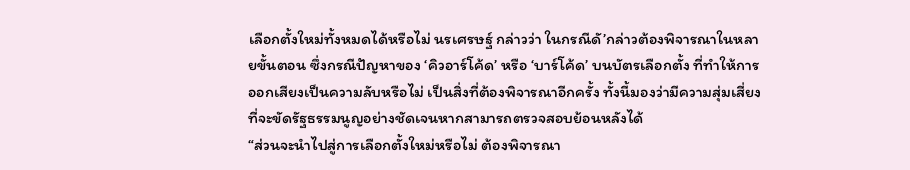เลือกตั้งใหม่ทั้งหมดได้หรือไม่ นรเศรษฐ์ กล่าวว่า ในกรณีดั’กล่าวต้องพิจารณาในหลายขั้นตอน ซึ่งกรณีปัญหาของ ‘คิวอาร์โค้ด’ หรือ ‘บาร์โค้ด’ บนบัตรเลือกตั้ง ที่ทำให้การออกเสียงเป็นความลับหรือไม่ เป็นสิ่งที่ต้องพิจารณาอีกครั้ง ทั้งนี้มองว่ามีความสุ่มเสี่ยงที่จะขัดรัฐธรรมนูญอย่างชัดเจนหากสามารถตรวจสอบย้อนหลังได้
“ส่วนจะนำไปสู่การเลือกตั้งใหม่หรือไม่ ต้องพิจารณา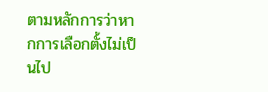ตามหลักการว่าหากการเลือกตั้งไม่เป็นไป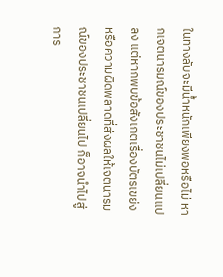ในทางลับจะมีน้ำหนักเพียงพอหรือไม่ หากเจตนารมณ์ของประชาชนไม่เปลี่ยนแปลง แต่หากพบข้อสังเกตเรื่องบัตรเขย่งหรือความผิดพลาดที่ส่งผลให้เจตนารมณ์ของประชาชนเปลี่ยนไป ก็อาจนำไปสู่การ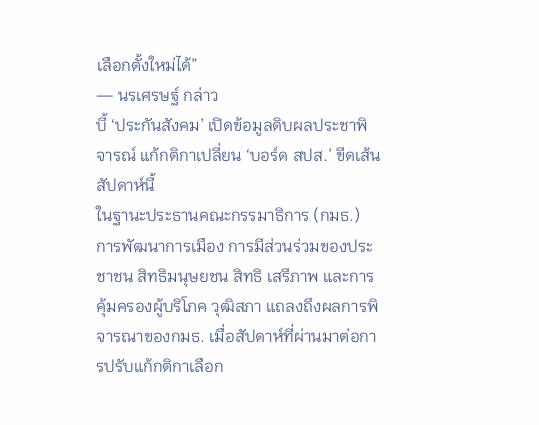เลือกตั้งใหม่ได้”
— นรเศรษฐ์ กล่าว
บี้ ‘ประกันสังคม’ เปิดข้อมูลดิบผลประชาพิจารณ์ แก้กติกาเปลี่ยน ‘บอร์ด สปส.’ ขีดเส้นสัปดาห์นี้
ในฐานะประธานคณะกรรมาธิการ (กมธ.) การพัฒนาการเมือง การมีส่วนร่วมของประชาชน สิทธิมนุษยชน สิทธิ เสรีภาพ และการคุ้มครองผู้บริโภค วุฒิสภา แถลงถึงผลการพิจารณาของกมธ. เมื่อสัปดาห์ที่ผ่านมาต่อการปรับแก้กติกาเลือก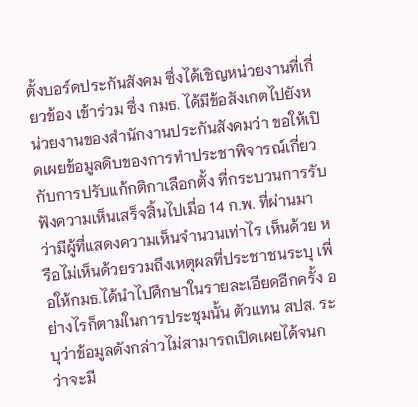ตั้งบอร์ดประกันสังคม ซึ่งได้เชิญหน่วยงานที่เกี่ยวข้อง เข้าร่วม ซึ่ง กมธ. ได้มีข้อสังเกตไปยังหน่วยงานของสำนักงานประกันสังคมว่า ขอให้เปิดเผยข้อมูลดิบของการทำประชาพิจารณ์เกี่ยวกับการปรับแก้กติกาเลือกตั้ง ที่กระบวนการรับฟังความเห็นเสร็จสิ้นไปเมื่อ 14 ก.พ. ที่ผ่านมา ว่ามีผู้ที่แสดงความเห็นจำนวนเท่าไร เห็นด้วย หรือไม่เห็นด้วยรวมถึงเหตุผลที่ประชาชนระบุ เพื่อให้กมธ.ได้นำไปศึกษาในรายละเอียดอีกครั้ง อย่างไรก็ตามในการประชุมนั้น ตัวแทน สปส. ระบุว่าข้อมูลดังกล่าวไม่สามารถเปิดเผยได้จนกว่าจะมี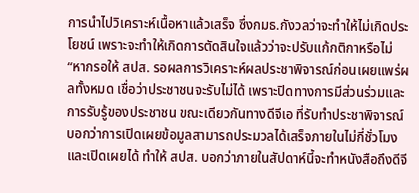การนำไปวิเคราะห์เนื้อหาแล้วเสร็จ ซึ่งกมธ.กังวลว่าจะทำให้ไม่เกิดประโยชน์ เพราะจะทำให้เกิดการตัดสินใจแล้วว่าจะปรับแก้กติกาหรือไม่
“หากรอให้ สปส. รอผลการวิเคราะห์ผลประชาพิจารณ์ก่อนเผยแพร่ผลทั้งหมด เชื่อว่าประชาชนจะรับไม่ได้ เพราะปิดทางการมีส่วนร่วมและการรับรู้ของประชาชน ขณะเดียวกันทางดีจีเอ ที่รับทำประชาพิจารณ์บอกว่าการเปิดเผยข้อมูลสามารถประมวลได้เสร็จภายในไม่กี่ชั่วโมงและเปิดเผยได้ ทำให้ สปส. บอกว่าภายในสัปดาห์นี้จะทำหนังสือถึงดีจี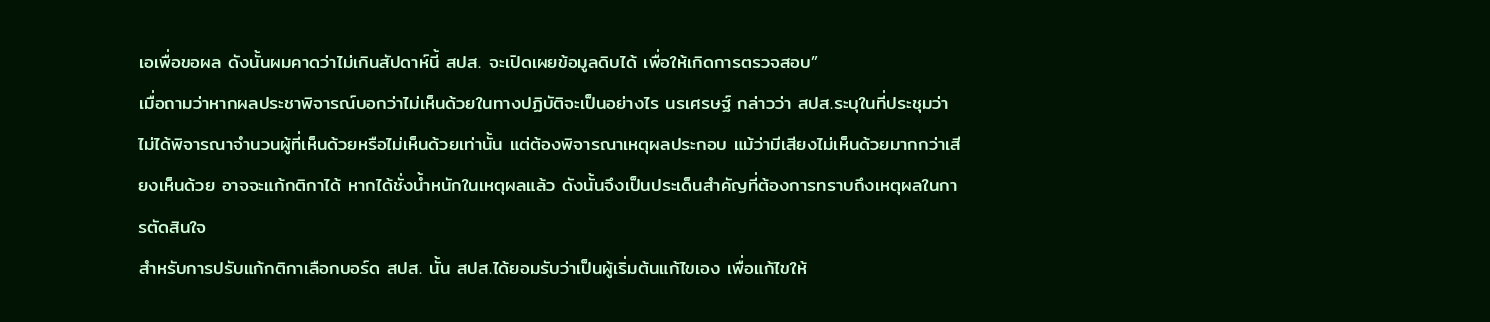เอเพื่อขอผล ดังนั้นผมคาดว่าไม่เกินสัปดาห์นี้ สปส. จะเปิดเผยข้อมูลดิบได้ เพื่อให้เกิดการตรวจสอบ”
เมื่อถามว่าหากผลประชาพิจารณ์บอกว่าไม่เห็นด้วยในทางปฏิบัติจะเป็นอย่างไร นรเศรษฐ์ กล่าวว่า สปส.ระบุในที่ประชุมว่า ไม่ได้พิจารณาจำนวนผู้ที่เห็นด้วยหรือไม่เห็นด้วยเท่านั้น แต่ต้องพิจารณาเหตุผลประกอบ แม้ว่ามีเสียงไม่เห็นด้วยมากกว่าเสียงเห็นด้วย อาจจะแก้กติกาได้ หากได้ชั่งน้ำหนักในเหตุผลแล้ว ดังนั้นจึงเป็นประเด็นสำคัญที่ต้องการทราบถึงเหตุผลในการตัดสินใจ
สำหรับการปรับแก้กติกาเลือกบอร์ด สปส. นั้น สปส.ได้ยอมรับว่าเป็นผู้เริ่มต้นแก้ไขเอง เพื่อแก้ไขให้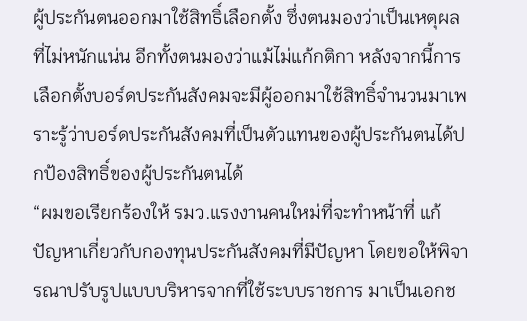ผู้ประกันตนออกมาใช้สิทธิ์เลือกตั้ง ซึ่งตนมองว่าเป็นเหตุผลที่ไม่หนักแน่น อีกทั้งตนมองว่าแม้ไม่แก้กติกา หลังจากนี้การเลือกตั้งบอร์ดประกันสังคมจะมีผู้ออกมาใช้สิทธิ์จำนวนมาเพราะรู้ว่าบอร์ดประกันสังคมที่เป็นตัวแทนของผู้ประกันตนได้ปกป้องสิทธิ์ของผู้ประกันตนได้
“ผมขอเรียกร้องให้ รมว.แรงงานคนใหม่ที่จะทำหน้าที่ แก้ปัญหาเกี่ยวกับกองทุนประกันสังคมที่มีปัญหา โดยขอให้พิจารณาปรับรูปแบบบริหารจากที่ใช้ระบบราชการ มาเป็นเอกช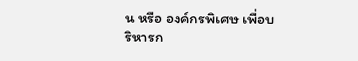น หรือ องค์กรพิเศษ เพื่อบริหารก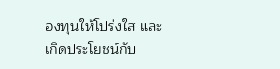องทุนให้โปร่งใส และเกิดประโยชน์กับ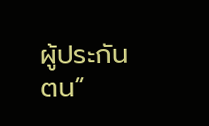ผู้ประกันตน”